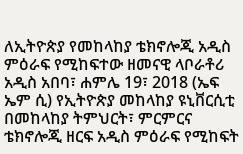ለኢትዮጵያ የመከላከያ ቴክኖሎጂ አዲስ ምዕራፍ የሚከፍተው ዘመናዊ ላቦራቶሪ
አዲስ አበባ፣ ሐምሌ 19፣ 2018 (ኤፍ ኤም ሲ) የኢትዮጵያ መከላከያ ዩኒቨርሲቲ በመከላከያ ትምህርት፣ ምርምርና ቴክኖሎጂ ዘርፍ አዲስ ምዕራፍ የሚከፍት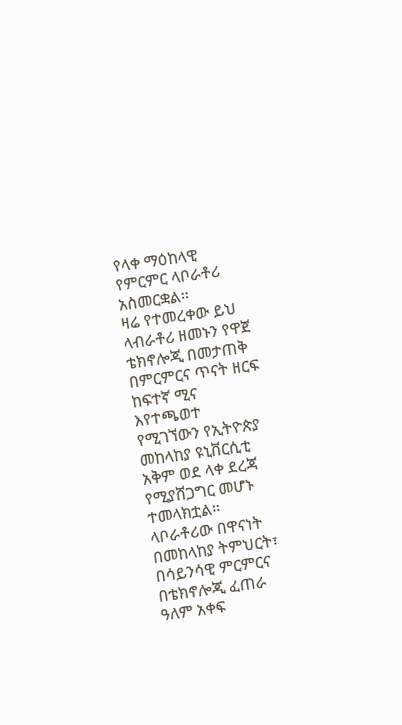የላቀ ማዕከላዊ የምርምር ላቦራቶሪ አስመርቋል፡፡
ዛሬ የተመረቀው ይህ ላብራቶሪ ዘመኑን የዋጀ ቴክኖሎጂ በመታጠቅ በምርምርና ጥናት ዘርፍ ከፍተኛ ሚና እየተጫወተ የሚገኘውን የኢትዮጵያ መከላከያ ዩኒቨርሲቲ አቅም ወደ ላቀ ደረጃ የሚያሸጋግር መሆኑ ተመላክቷል።
ላቦራቶሪው በዋናነት በመከላከያ ትምህርት፣ በሳይንሳዊ ምርምርና በቴክኖሎጂ ፈጠራ ዓለም አቀፍ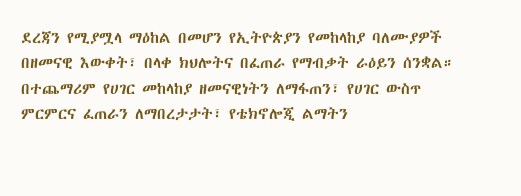ደረጃን የሚያሟላ ማዕከል በመሆን የኢትዮጵያን የመከላከያ ባለሙያዎች በዘመናዊ እውቀት፣ በላቀ ክህሎትና በፈጠራ የማብቃት ራዕይን ሰንቋል።
በተጨማሪም የሀገር መከላከያ ዘመናዊነትን ለማፋጠን፣ የሀገር ውስጥ ምርምርና ፈጠራን ለማበረታታት፣ የቴክኖሎጂ ልማትን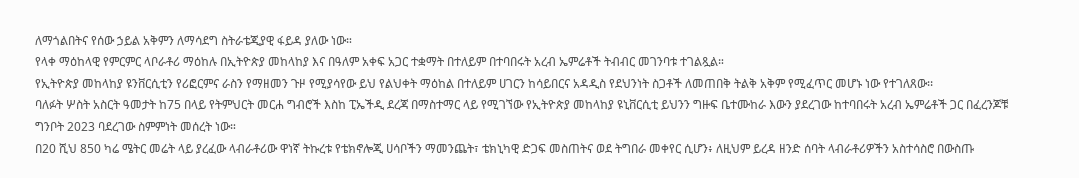ለማጎልበትና የሰው ኃይል አቅምን ለማሳደግ ስትራቴጂያዊ ፋይዳ ያለው ነው።
የላቀ ማዕከላዊ የምርምር ላቦራቶሪ ማዕከሉ በኢትዮጵያ መከላከያ እና በዓለም አቀፍ አጋር ተቋማት በተለይም በተባበሩት አረብ ኤምሬቶች ትብብር መገንባቱ ተገልጿል።
የኢትዮጵያ መከላከያ ዩንቨርሲቲን የሪፎርምና ራስን የማዘመን ጉዞ የሚያሳየው ይህ የልህቀት ማዕከል በተለይም ሀገርን ከሳይበርና አዳዲስ የደህንነት ስጋቶች ለመጠበቅ ትልቅ አቅም የሚፈጥር መሆኑ ነው የተገለጸው፡፡
ባለፉት ሦስት አስርት ዓመታት ከ75 በላይ የትምህርት መርሐ ግብሮች እስከ ፒኤችዲ ደረጃ በማስተማር ላይ የሚገኘው የኢትዮጵያ መከላከያ ዩኒቨርሲቲ ይህንን ግዙፍ ቤተሙከራ እውን ያደረገው ከተባበሩት አረብ ኤምሬቶች ጋር በፈረንጆቹ ግንቦት 2023 ባደረገው ስምምነት መሰረት ነው።
በ20 ሺህ 850 ካሬ ሜትር መሬት ላይ ያረፈው ላብራቶሪው ዋነኛ ትኩረቱ የቴክኖሎጂ ሀሳቦችን ማመንጨት፣ ቴክኒካዊ ድጋፍ መስጠትና ወደ ትግበራ መቀየር ሲሆን፥ ለዚህም ይረዳ ዘንድ ሰባት ላብራቶሪዎችን አስተሳስሮ በውስጡ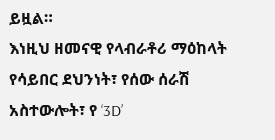ይዟል።
እነዚህ ዘመናዊ የላብራቶሪ ማዕከላት የሳይበር ደህንነት፣ የሰው ሰራሽ አስተውሎት፣ የ ‘3D’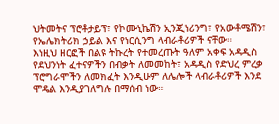ህትመትና ፕሮቶታይፕ፣ የኮሙኒኬሽን ኢንጂነሪንግ፣ የአውቶሜሽን፣ የኤሌክትሪክ ኃይል እና የነርሲንግ ላብራቶሪዎች ናቸው።
እነዚህ ዘርፎች በልዩ ትኩረት የተመረጡት ዓለም አቀፍ አዳዲስ የደህንነት ፈተናዎችን በብቃት ለመመከት፣ አዳዲስ የድህረ ምረቃ ፕሮግራሞችን ለመክፈት እንዲሁም ለሌሎች ላብራቶሪዎች እንደ ሞዴል እንዲያገለግሉ በማሰብ ነው።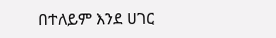በተለይም እንደ ሀገር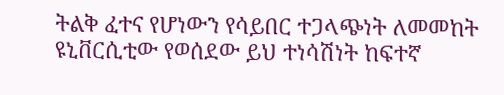ትልቅ ፈተና የሆነውን የሳይበር ተጋላጭነት ለመመከት ዩኒቨርሲቲው የወሰደው ይህ ተነሳሽነት ከፍተኛ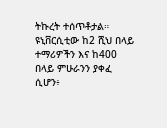ትኩረት ተሰጥቶታል።
ዩኒቨርሲቲው ከ2 ሺህ በላይ ተማሪዎችን እና ከ400 በላይ ምሁራንን ያቀፈ ሲሆን፥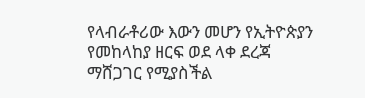የላብራቶሪው እውን መሆን የኢትዮጵያን የመከላከያ ዘርፍ ወደ ላቀ ደረጃ ማሸጋገር የሚያስችል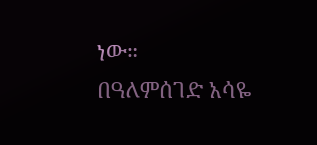ነው።
በዓለምሰገድ አሳዬ